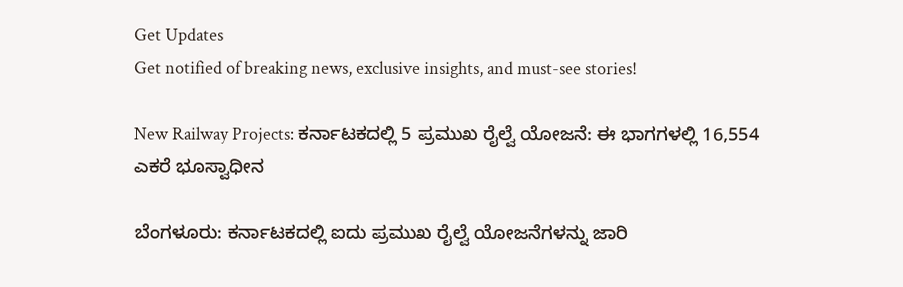Get Updates
Get notified of breaking news, exclusive insights, and must-see stories!

New Railway Projects: ಕರ್ನಾಟಕದಲ್ಲಿ 5 ಪ್ರಮುಖ ರೈಲ್ವೆ ಯೋಜನೆ: ಈ ಭಾಗಗಳಲ್ಲಿ 16,554 ಎಕರೆ ಭೂಸ್ವಾಧೀನ

ಬೆಂಗಳೂರು: ಕರ್ನಾಟಕದಲ್ಲಿ ಐದು ಪ್ರಮುಖ ರೈಲ್ವೆ ಯೋಜನೆಗಳನ್ನು ಜಾರಿ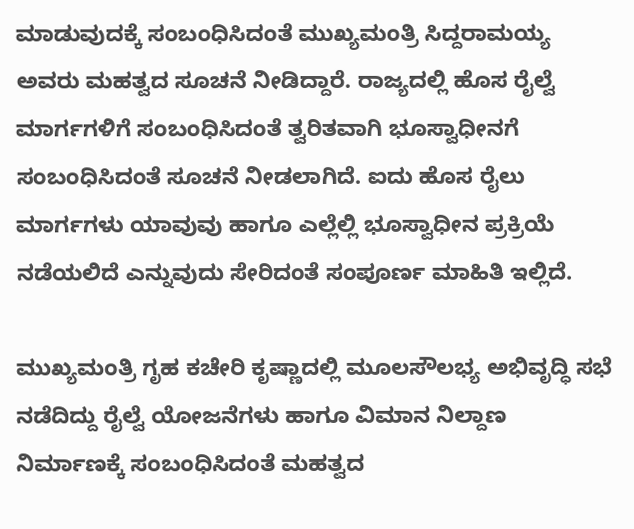ಮಾಡುವುದಕ್ಕೆ ಸಂಬಂಧಿಸಿದಂತೆ ಮುಖ್ಯಮಂತ್ರಿ ಸಿದ್ದರಾಮಯ್ಯ ಅವರು ಮಹತ್ವದ ಸೂಚನೆ ನೀಡಿದ್ದಾರೆ. ರಾಜ್ಯದಲ್ಲಿ ಹೊಸ ರೈಲ್ವೆ ಮಾರ್ಗಗಳಿಗೆ ಸಂಬಂಧಿಸಿದಂತೆ ತ್ವರಿತವಾಗಿ ಭೂಸ್ವಾಧೀನಗೆ ಸಂಬಂಧಿಸಿದಂತೆ ಸೂಚನೆ ನೀಡಲಾಗಿದೆ. ಐದು ಹೊಸ ರೈಲು ಮಾರ್ಗಗಳು ಯಾವುವು ಹಾಗೂ ಎಲ್ಲೆಲ್ಲಿ ಭೂಸ್ವಾಧೀನ ಪ್ರಕ್ರಿಯೆ ನಡೆಯಲಿದೆ ಎನ್ನುವುದು ಸೇರಿದಂತೆ ಸಂಪೂರ್ಣ ಮಾಹಿತಿ ಇಲ್ಲಿದೆ.

ಮುಖ್ಯಮಂತ್ರಿ ಗೃಹ ಕಚೇರಿ ಕೃಷ್ಣಾದಲ್ಲಿ ಮೂಲಸೌಲಭ್ಯ ಅಭಿವೃದ್ಧಿ ಸಭೆ ನಡೆದಿದ್ದು ರೈಲ್ವೆ ಯೋಜನೆಗಳು ಹಾಗೂ ವಿಮಾನ ನಿಲ್ದಾಣ ನಿರ್ಮಾಣಕ್ಕೆ ಸಂಬಂಧಿಸಿದಂತೆ ಮಹತ್ವದ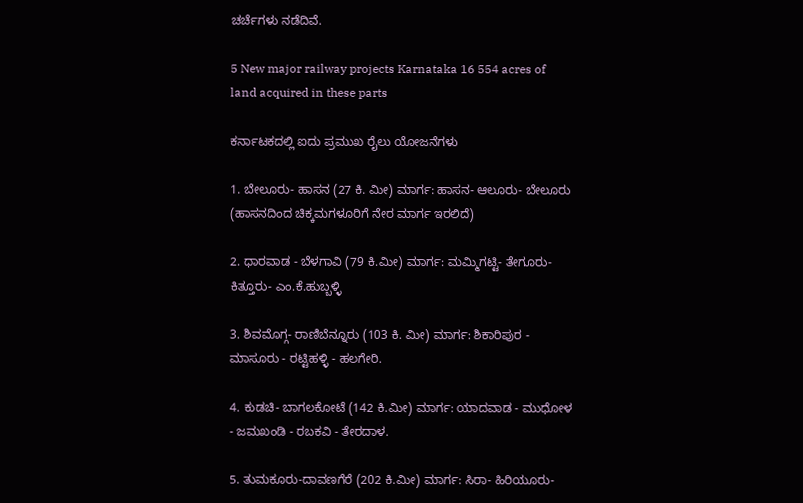ಚರ್ಚೆಗಳು ನಡೆದಿವೆ.

5 New major railway projects Karnataka 16 554 acres of land acquired in these parts

ಕರ್ನಾಟಕದಲ್ಲಿ ಐದು ಪ್ರಮುಖ ರೈಲು ಯೋಜನೆಗಳು

1. ಬೇಲೂರು- ಹಾಸನ (27 ಕಿ. ಮೀ) ಮಾರ್ಗ: ಹಾಸನ- ಆಲೂರು- ಬೇಲೂರು (ಹಾಸನದಿಂದ ಚಿಕ್ಕಮಗಳೂರಿಗೆ ನೇರ ಮಾರ್ಗ ಇರಲಿದೆ)

2. ಧಾರವಾಡ - ಬೆಳಗಾವಿ (79 ಕಿ.ಮೀ) ಮಾರ್ಗ: ಮಮ್ಮಿಗಟ್ಟಿ- ತೇಗೂರು- ಕಿತ್ತೂರು- ಎಂ.ಕೆ.ಹುಬ್ಬಳ್ಳಿ

3. ಶಿವಮೊಗ್ಗ- ರಾಣಿಬೆನ್ನೂರು (103 ಕಿ. ಮೀ) ಮಾರ್ಗ: ಶಿಕಾರಿಪುರ - ಮಾಸೂರು - ರಟ್ಟಿಹಳ್ಳಿ - ಹಲಗೇರಿ.

4. ಕುಡಚಿ- ಬಾಗಲಕೋಟೆ (142 ಕಿ.ಮೀ) ಮಾರ್ಗ: ಯಾದವಾಡ - ಮುಧೋಳ - ಜಮಖಂಡಿ - ರಬಕವಿ - ತೇರದಾಳ.

5. ತುಮಕೂರು-ದಾವಣಗೆರೆ (202 ಕಿ.ಮೀ) ಮಾರ್ಗ: ಸಿರಾ- ಹಿರಿಯೂರು-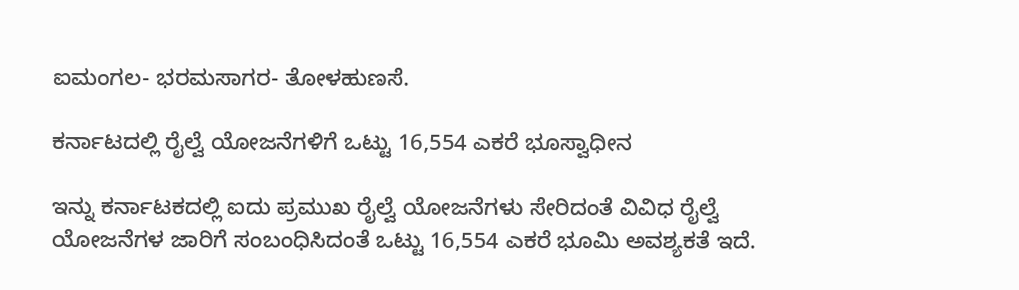ಐಮಂಗಲ- ಭರಮಸಾಗರ- ತೋಳಹುಣಸೆ.

ಕರ್ನಾಟದಲ್ಲಿ ರೈಲ್ವೆ ಯೋಜನೆಗಳಿಗೆ ಒಟ್ಟು 16,554 ಎಕರೆ ಭೂಸ್ವಾಧೀನ

ಇನ್ನು ಕರ್ನಾಟಕದಲ್ಲಿ ಐದು ಪ್ರಮುಖ ರೈಲ್ವೆ ಯೋಜನೆಗಳು ಸೇರಿದಂತೆ ವಿವಿಧ ರೈಲ್ವೆ ಯೋಜನೆಗಳ ಜಾರಿಗೆ ಸಂಬಂಧಿಸಿದಂತೆ ಒಟ್ಟು 16,554 ಎಕರೆ ಭೂಮಿ ಅವಶ್ಯಕತೆ ಇದೆ.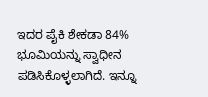ಇದರ ಪೈಕಿ ಶೇಕಡಾ 84% ಭೂಮಿಯನ್ನು ಸ್ವಾಧೀನ ಪಡಿಸಿಕೊಳ್ಳಲಾಗಿದೆ. ಇನ್ನೂ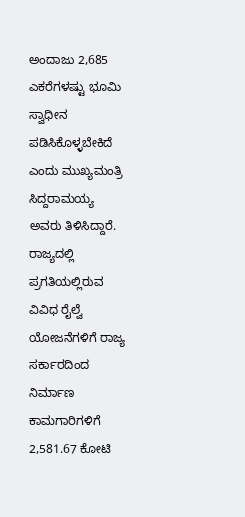ಅಂದಾಜು 2,685 ಎಕರೆಗಳಷ್ಟು ಭೂಮಿ ಸ್ವಾಧೀನ ಪಡಿಸಿಕೊಳ್ಳಬೇಕಿದೆ ಎಂದು ಮುಖ್ಯಮಂತ್ರಿ ಸಿದ್ದರಾಮಯ್ಯ ಅವರು ತಿಳಿಸಿದ್ದಾರೆ. ರಾಜ್ಯದಲ್ಲಿ ಪ್ರಗತಿಯಲ್ಲಿರುವ ವಿವಿಧ ರೈಲ್ವೆ ಯೋಜನೆಗಳಿಗೆ ರಾಜ್ಯ ಸರ್ಕಾರದಿಂದ ನಿರ್ಮಾಣ ಕಾಮಗಾರಿಗಳಿಗೆ 2,581.67 ಕೋಟಿ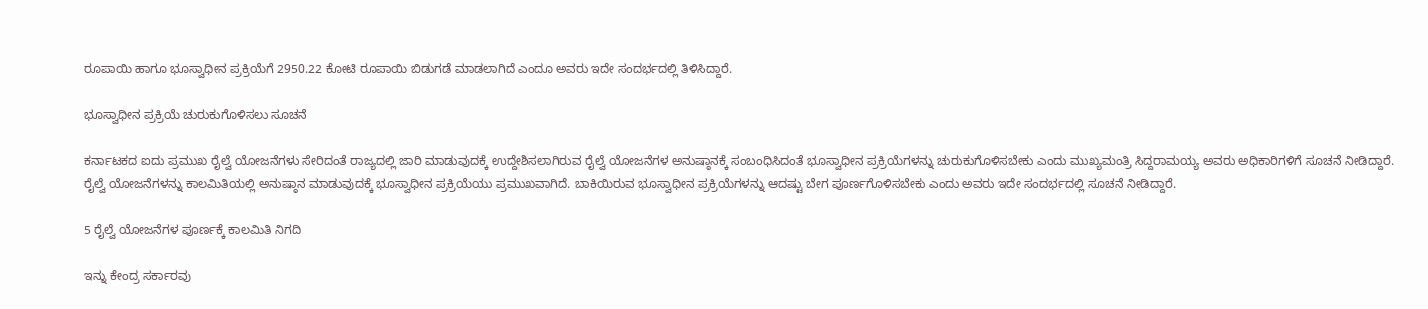ರೂಪಾಯಿ ಹಾಗೂ ಭೂಸ್ವಾಧೀನ ಪ್ರಕ್ರಿಯೆಗೆ 2950.22 ಕೋಟಿ ರೂಪಾಯಿ ಬಿಡುಗಡೆ ಮಾಡಲಾಗಿದೆ ಎಂದೂ ಅವರು ಇದೇ ಸಂದರ್ಭದಲ್ಲಿ ತಿಳಿಸಿದ್ದಾರೆ.

ಭೂಸ್ವಾಧೀನ ಪ್ರಕ್ರಿಯೆ ಚುರುಕುಗೊಳಿಸಲು ಸೂಚನೆ

ಕರ್ನಾಟಕದ ಐದು ಪ್ರಮುಖ ರೈಲ್ವೆ ಯೋಜನೆಗಳು ಸೇರಿದಂತೆ ರಾಜ್ಯದಲ್ಲಿ ಜಾರಿ ಮಾಡುವುದಕ್ಕೆ ಉದ್ದೇಶಿಸಲಾಗಿರುವ ರೈಲ್ವೆ ಯೋಜನೆಗಳ ಅನುಷ್ಠಾನಕ್ಕೆ ಸಂಬಂಧಿಸಿದಂತೆ ಭೂಸ್ವಾಧೀನ ಪ್ರಕ್ರಿಯೆಗಳನ್ನು ಚುರುಕುಗೊಳಿಸಬೇಕು ಎಂದು ಮುಖ್ಯಮಂತ್ರಿ ಸಿದ್ದರಾಮಯ್ಯ ಅವರು ಅಧಿಕಾರಿಗಳಿಗೆ ಸೂಚನೆ ನೀಡಿದ್ದಾರೆ. ರೈಲ್ವೆ ಯೋಜನೆಗಳನ್ನು ಕಾಲಮಿತಿಯಲ್ಲಿ ಅನುಷ್ಠಾನ ಮಾಡುವುದಕ್ಕೆ ಭೂಸ್ವಾಧೀನ ಪ್ರಕ್ರಿಯೆಯು ಪ್ರಮುಖವಾಗಿದೆ. ಬಾಕಿಯಿರುವ ಭೂಸ್ವಾಧೀನ ಪ್ರಕ್ರಿಯೆಗಳನ್ನು ಆದಷ್ಟು ಬೇಗ ಪೂರ್ಣಗೊಳಿಸಬೇಕು ಎಂದು ಅವರು ಇದೇ ಸಂದರ್ಭದಲ್ಲಿ ಸೂಚನೆ ನೀಡಿದ್ದಾರೆ.

5 ರೈಲ್ವೆ ಯೋಜನೆಗಳ ಪೂರ್ಣಕ್ಕೆ ಕಾಲಮಿತಿ ನಿಗದಿ

ಇನ್ನು ಕೇಂದ್ರ ಸರ್ಕಾರವು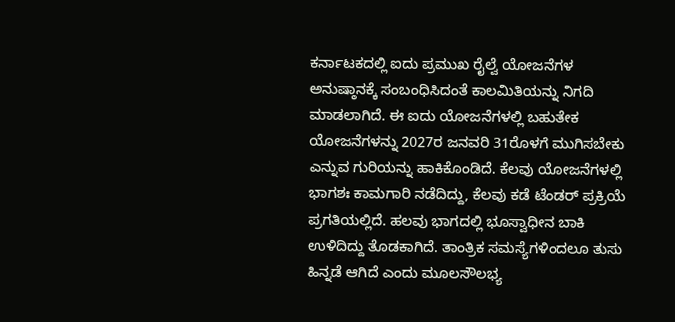ಕರ್ನಾಟಕದಲ್ಲಿ ಐದು ಪ್ರಮುಖ ರೈಲ್ವೆ ಯೋಜನೆಗಳ ಅನುಷ್ಠಾನಕ್ಕೆ ಸಂಬಂಧಿಸಿದಂತೆ ಕಾಲಮಿತಿಯನ್ನು ನಿಗದಿ ಮಾಡಲಾಗಿದೆ. ಈ ಐದು ಯೋಜನೆಗಳಲ್ಲಿ ಬಹುತೇಕ ಯೋಜನೆಗಳನ್ನು 2027ರ ಜನವರಿ 31ರೊಳಗೆ ಮುಗಿಸಬೇಕು ಎನ್ನುವ ಗುರಿಯನ್ನು ಹಾಕಿಕೊಂಡಿದೆ. ಕೆಲವು ಯೋಜನೆಗಳಲ್ಲಿ ಭಾಗಶಃ ಕಾಮಗಾರಿ ನಡೆದಿದ್ದು, ಕೆಲವು ಕಡೆ ಟೆಂಡರ್ ಪ್ರಕ್ರಿಯೆ ಪ್ರಗತಿಯಲ್ಲಿದೆ. ಹಲವು ಭಾಗದಲ್ಲಿ ಭೂಸ್ವಾಧೀನ ಬಾಕಿ ಉಳಿದಿದ್ದು ತೊಡಕಾಗಿದೆ. ತಾಂತ್ರಿಕ ಸಮಸ್ಯೆಗಳಿಂದಲೂ ತುಸು ಹಿನ್ನಡೆ ಆಗಿದೆ ಎಂದು ಮೂಲಸೌಲಭ್ಯ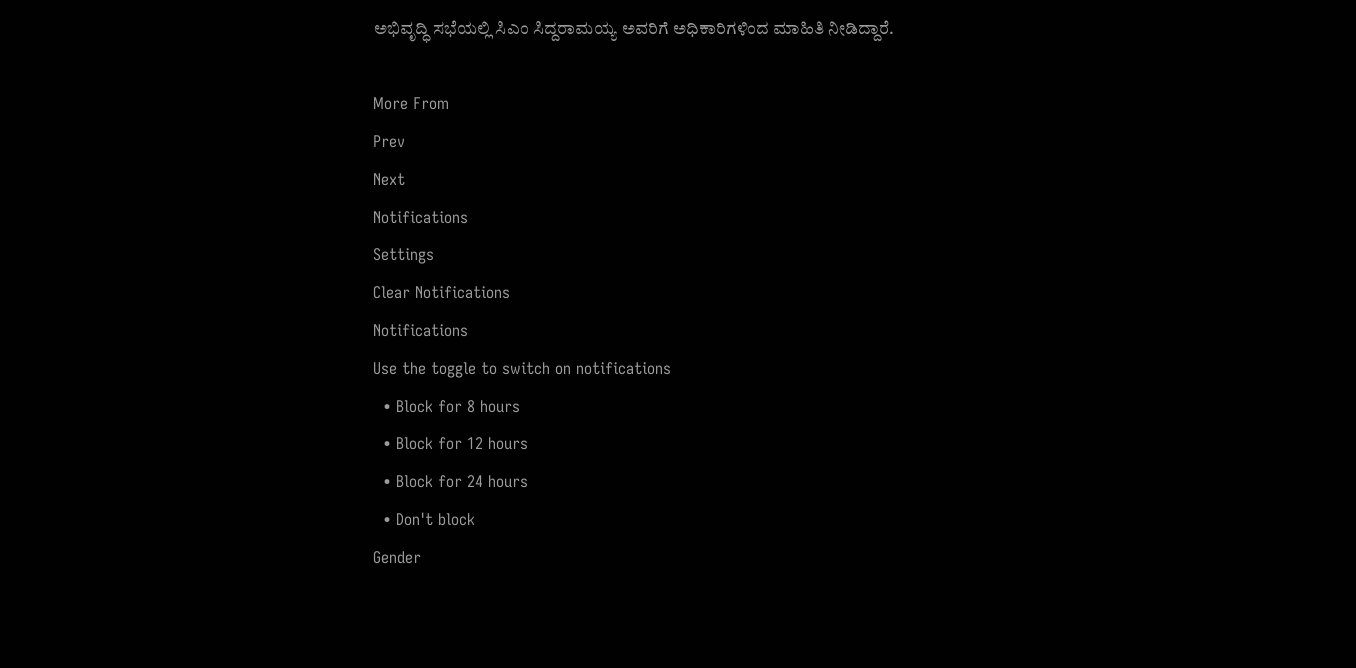ಅಭಿವೃದ್ಧಿ ಸಭೆಯಲ್ಲಿ ಸಿಎಂ ಸಿದ್ದರಾಮಯ್ಯ ಅವರಿಗೆ ಅಧಿಕಾರಿಗಳಿಂದ ಮಾಹಿತಿ ನೀಡಿದ್ದಾರೆ.

More From
Prev
Next
Notifications
Settings
Clear Notifications
Notifications
Use the toggle to switch on notifications
  • Block for 8 hours
  • Block for 12 hours
  • Block for 24 hours
  • Don't block
Gender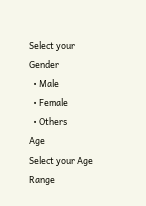Select your Gender
  • Male
  • Female
  • Others
Age
Select your Age Range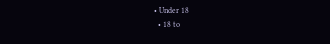• Under 18
  • 18 to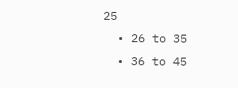25
  • 26 to 35
  • 36 to 45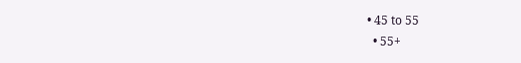• 45 to 55
  • 55+